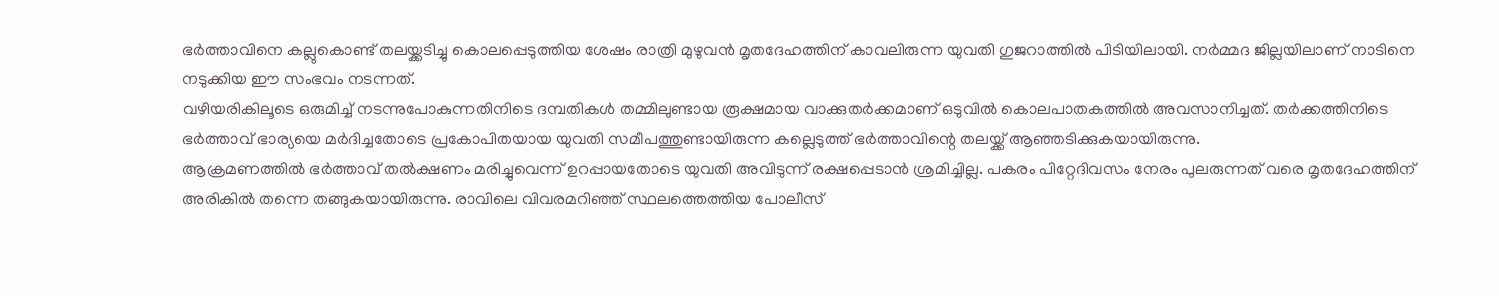ഭർത്താവിനെ കല്ലുകൊണ്ട് തലയ്ക്കടിച്ചു കൊലപ്പെടുത്തിയ ശേഷം രാത്രി മുഴുവൻ മൃതദേഹത്തിന് കാവലിരുന്ന യുവതി ഗുജറാത്തിൽ പിടിയിലായി. നർമ്മദ ജില്ലയിലാണ് നാടിനെ നടുക്കിയ ഈ സംഭവം നടന്നത്.
വഴിയരികിലൂടെ ഒരുമിച്ച് നടന്നുപോകുന്നതിനിടെ ദമ്പതികൾ തമ്മിലുണ്ടായ രൂക്ഷമായ വാക്കുതർക്കമാണ് ഒടുവിൽ കൊലപാതകത്തിൽ അവസാനിച്ചത്. തർക്കത്തിനിടെ ഭർത്താവ് ഭാര്യയെ മർദിച്ചതോടെ പ്രകോപിതയായ യുവതി സമീപത്തുണ്ടായിരുന്ന കല്ലെടുത്ത് ഭർത്താവിന്റെ തലയ്ക്ക് ആഞ്ഞടിക്കുകയായിരുന്നു.
ആക്രമണത്തിൽ ഭർത്താവ് തൽക്ഷണം മരിച്ചുവെന്ന് ഉറപ്പായതോടെ യുവതി അവിടുന്ന് രക്ഷപ്പെടാൻ ശ്രമിച്ചില്ല. പകരം പിറ്റേദിവസം നേരം പുലരുന്നത് വരെ മൃതദേഹത്തിന് അരികിൽ തന്നെ തങ്ങുകയായിരുന്നു. രാവിലെ വിവരമറിഞ്ഞ് സ്ഥലത്തെത്തിയ പോലീസ്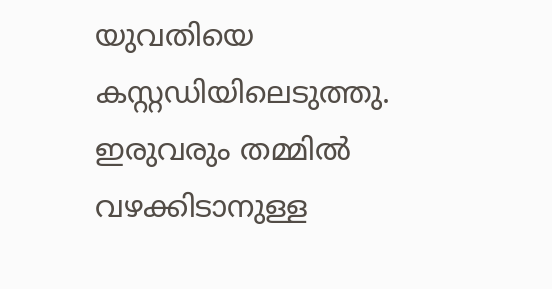യുവതിയെ കസ്റ്റഡിയിലെടുത്തു.
ഇരുവരും തമ്മിൽ വഴക്കിടാനുള്ള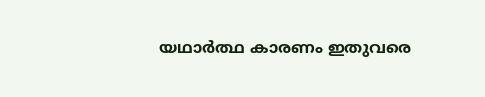യഥാർത്ഥ കാരണം ഇതുവരെ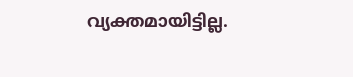വ്യക്തമായിട്ടില്ല.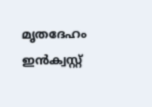മൃതദേഹം ഇൻക്വസ്റ്റ്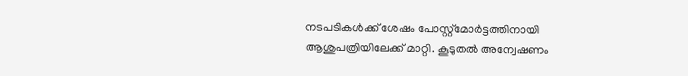നടപടികൾക്ക് ശേഷം പോസ്റ്റ്മോർട്ടത്തിനായി ആശുപത്രിയിലേക്ക് മാറ്റി. കൂടുതൽ അന്വേഷണം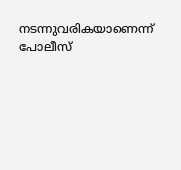നടന്നുവരികയാണെന്ന് പോലീസ്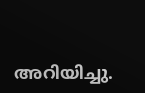അറിയിച്ചു.